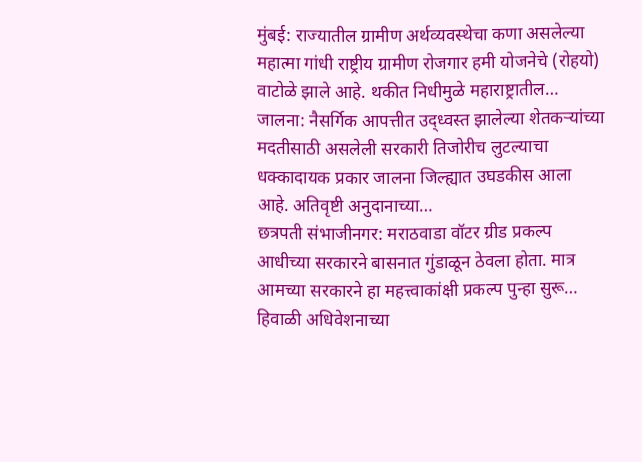मुंबई: राज्यातील ग्रामीण अर्थव्यवस्थेचा कणा असलेल्या महात्मा गांधी राष्ट्रीय ग्रामीण रोजगार हमी योजनेचे (रोहयो) वाटोळे झाले आहे. थकीत निधीमुळे महाराष्ट्रातील…
जालना: नैसर्गिक आपत्तीत उद्ध्वस्त झालेल्या शेतकऱ्यांच्या मदतीसाठी असलेली सरकारी तिजोरीच लुटल्याचा धक्कादायक प्रकार जालना जिल्ह्यात उघडकीस आला आहे. अतिवृष्टी अनुदानाच्या…
छत्रपती संभाजीनगर: मराठवाडा वॉटर ग्रीड प्रकल्प आधीच्या सरकारने बासनात गुंडाळून ठेवला होता. मात्र आमच्या सरकारने हा महत्त्वाकांक्षी प्रकल्प पुन्हा सुरू…
हिवाळी अधिवेशनाच्या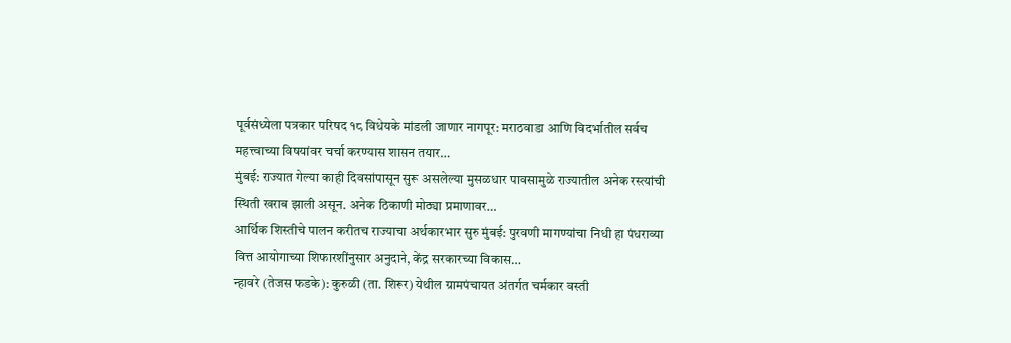पूर्वसंध्येला पत्रकार परिषद १८ विधेयके मांडली जाणार नागपूर: मराठवाडा आणि विदर्भातील सर्वच महत्त्वाच्या विषयांवर चर्चा करण्यास शासन तयार…
मुंबई: राज्यात गेल्या काही दिवसांपासून सुरू असलेल्या मुसळधार पावसामुळे राज्यातील अनेक रस्त्यांची स्थिती खराब झाली असून. अनेक ठिकाणी मोठ्या प्रमाणावर…
आर्थिक शिस्तीचे पालन करीतच राज्याचा अर्थकारभार सुरु मुंबई: पुरवणी मागण्यांचा निधी हा पंधराव्या वित्त आयोगाच्या शिफारशींनुसार अनुदाने, केंद्र सरकारच्या विकास…
न्हावरे (तेजस फडके): कुरुळी (ता. शिरूर) येथील ग्रामपंचायत अंतर्गत चर्मकार वस्ती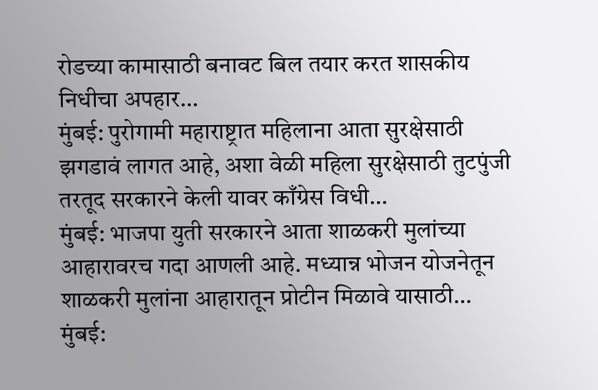रोडच्या कामासाठी बनावट बिल तयार करत शासकीय निधीचा अपहार…
मुंबई: पुरोगामी महाराष्ट्रात महिलाना आता सुरक्षेसाठी झगडावं लागत आहे, अशा वेळी महिला सुरक्षेसाठी तुटपुंजी तरतूद सरकारने केली यावर काँग्रेस विधी…
मुंबई: भाजपा युती सरकारने आता शाळकरी मुलांच्या आहारावरच गदा आणली आहे. मध्यान्न भोजन योजनेतून शाळकरी मुलांना आहारातून प्रोटीन मिळावे यासाठी…
मुंबई: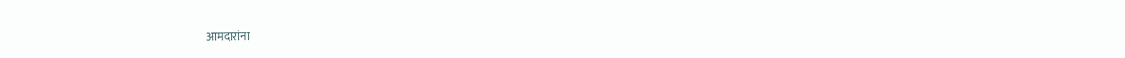आमदारांना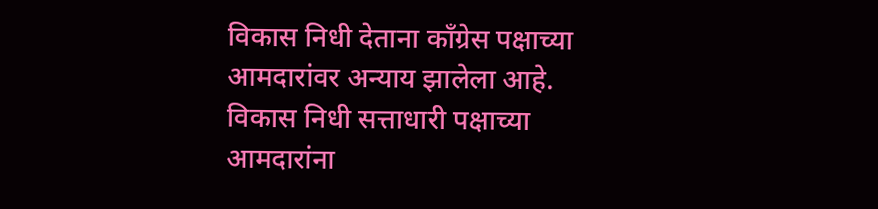विकास निधी देताना काँग्रेस पक्षाच्या आमदारांवर अन्याय झालेला आहे. विकास निधी सत्ताधारी पक्षाच्या आमदारांना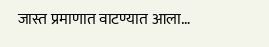जास्त प्रमाणात वाटण्यात आला…